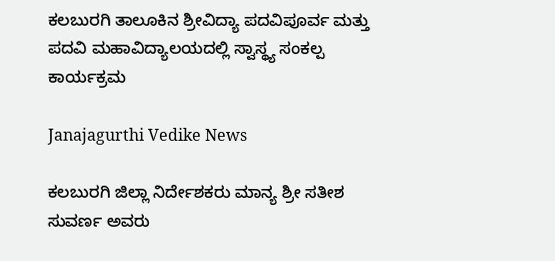ಕಲಬುರಗಿ ತಾಲೂಕಿನ ಶ್ರೀವಿದ್ಯಾ ಪದವಿಪೂರ್ವ ಮತ್ತು ಪದವಿ ಮಹಾವಿದ್ಯಾಲಯದಲ್ಲಿ ಸ್ವಾಸ್ಥ್ಯ ಸಂಕಲ್ಪ ಕಾರ್ಯಕ್ರಮ

Janajagurthi Vedike News

ಕಲಬುರಗಿ ಜಿಲ್ಲಾ ನಿರ್ದೇಶಕರು ಮಾನ್ಯ ಶ್ರೀ ಸತೀಶ ಸುವರ್ಣ ಅವರು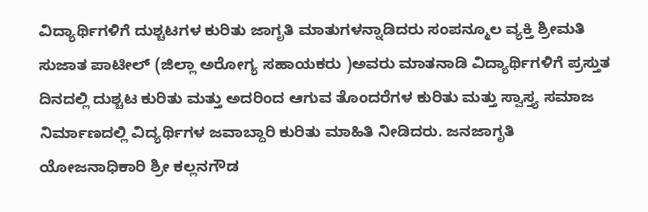ವಿದ್ಯಾರ್ಥಿಗಳಿಗೆ ದುಶ್ಚಟಗಳ ಕುರಿತು ಜಾಗೃತಿ ಮಾತುಗಳನ್ನಾಡಿದರು ಸಂಪನ್ಮೂಲ ವ್ಯಕ್ತಿ ಶ್ರೀಮತಿ ಸುಜಾತ ಪಾಟೀಲ್ (ಜಿಲ್ಲಾ ಅರೋಗ್ಯ ಸಹಾಯಕರು )ಅವರು ಮಾತನಾಡಿ ವಿದ್ಯಾರ್ಥಿಗಳಿಗೆ ಪ್ರಸ್ತುತ ದಿನದಲ್ಲಿ ದುಶ್ಚಟ ಕುರಿತು ಮತ್ತು ಅದರಿಂದ ಆಗುವ ತೊಂದರೆಗಳ ಕುರಿತು ಮತ್ತು ಸ್ವಾಸ್ತ್ಯ ಸಮಾಜ ನಿರ್ಮಾಣದಲ್ಲಿ ವಿದ್ಯರ್ಥಿಗಳ ಜವಾಬ್ದಾರಿ ಕುರಿತು ಮಾಹಿತಿ ನೀಡಿದರು. ಜನಜಾಗೃತಿ ಯೋಜನಾಧಿಕಾರಿ ಶ್ರೀ ಕಲ್ಲನಗೌಡ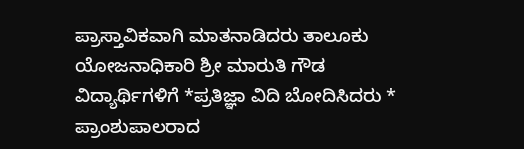ಪ್ರಾಸ್ತಾವಿಕವಾಗಿ ಮಾತನಾಡಿದರು ತಾಲೂಕು ಯೋಜನಾಧಿಕಾರಿ ಶ್ರೀ ಮಾರುತಿ ಗೌಡ ವಿದ್ಯಾರ್ಥಿಗಳಿಗೆ *ಪ್ರತಿಜ್ಞಾ ವಿದಿ ಬೋದಿಸಿದರು * ಪ್ರಾಂಶುಪಾಲರಾದ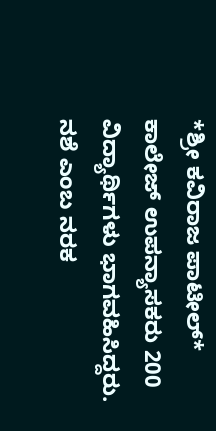*ಶ್ರೀ ಕವಿರಾಜ ಪಾಟೀಲ್* ಕಾಲೇಜ್ ಉಪನ್ಯಾಸಕರು 200 ವಿದ್ಯಾರ್ಥಿಗಳು ಭಾಗವಹಿಸಿದ್ದರು. ನಶೆ ಎಂಬ ನರಕ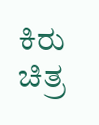ಕಿರು ಚಿತ್ರ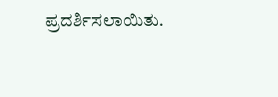ಪ್ರದರ್ಶಿಸಲಾಯಿತು.